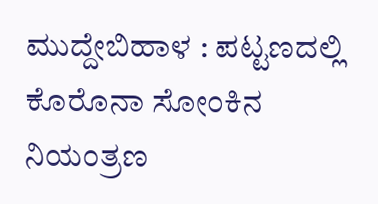ಮುದ್ದೇಬಿಹಾಳ : ಪಟ್ಟಣದಲ್ಲಿ ಕೊರೊನಾ ಸೋಂಕಿನ ನಿಯಂತ್ರಣ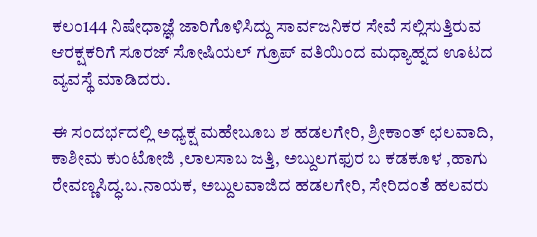ಕಲಂ144 ನಿಷೇಧಾಜ್ಞೆ ಜಾರಿಗೊಳಿಸಿದ್ದು ಸಾರ್ವಜನಿಕರ ಸೇವೆ ಸಲ್ಲಿಸುತ್ತಿರುವ ಆರಕ್ಷಕರಿಗೆ ಸೂರಜ್ ಸೋಷಿಯಲ್ ಗ್ರೂಪ್ ವತಿಯಿಂದ ಮಧ್ಯಾಹ್ನದ ಊಟದ ವ್ಯವಸ್ಥೆ ಮಾಡಿದರು.

ಈ ಸಂದರ್ಭದಲ್ಲಿ ಅಧ್ಯಕ್ಷ ಮಹೇಬೂಬ ಶ ಹಡಲಗೇರಿ, ಶ್ರೀಕಾಂತ್ ಛಲವಾದಿ, ಕಾಶೀಮ ಕುಂಟೋಜಿ ,ಲಾಲಸಾಬ ಜತ್ತಿ, ಅಬ್ದುಲಗಫುರ ಬ ಕಡಕೂಳ ,ಹಾಗು ರೇವಣ್ಣಸಿದ್ಧ.ಬ.ನಾಯಕ, ಅಬ್ದುಲವಾಜಿದ ಹಡಲಗೇರಿ, ಸೇರಿದಂತೆ ಹಲವರು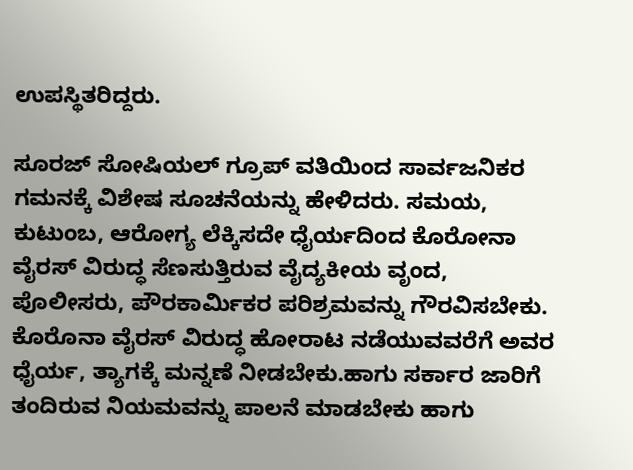ಉಪಸ್ಥಿತರಿದ್ದರು.

ಸೂರಜ್ ಸೋಷಿಯಲ್ ಗ್ರೂಪ್ ವತಿಯಿಂದ ಸಾರ್ವಜನಿಕರ ಗಮನಕ್ಕೆ ವಿಶೇಷ ಸೂಚನೆಯನ್ನು ಹೇಳಿದರು. ಸಮಯ, ಕುಟುಂಬ, ಆರೋಗ್ಯ ಲೆಕ್ಕಿಸದೇ ಧೈರ್ಯದಿಂದ ಕೊರೋನಾ ವೈರಸ್ ವಿರುದ್ಧ ಸೆಣಸುತ್ತಿರುವ ವೈದ್ಯಕೀಯ ವೃಂದ, ಪೊಲೀಸರು, ಪೌರಕಾರ್ಮಿಕರ ಪರಿಶ್ರಮವನ್ನು ಗೌರವಿಸಬೇಕು. ಕೊರೊನಾ ವೈರಸ್ ವಿರುದ್ಧ ಹೋರಾಟ ನಡೆಯುವವರೆಗೆ ಅವರ ಧೈರ್ಯ, ತ್ಯಾಗಕ್ಕೆ ಮನ್ನಣೆ ನೀಡಬೇಕು.ಹಾಗು ಸರ್ಕಾರ ಜಾರಿಗೆ ತಂದಿರುವ ನಿಯಮವನ್ನು ಪಾಲನೆ ಮಾಡಬೇಕು ಹಾಗು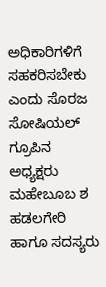ಅಧಿಕಾರಿಗಳಿಗೆ ಸಹಕರಿಸಬೇಕು ಎಂದು ಸೊರಜ ಸೋಷಿಯಲ್ ಗ್ರೂಪಿನ ಅಧ್ಯಕ್ಷರು ಮಹೇಬೂಬ ಶ ಹಡಲಗೇರಿ ಹಾಗೂ ಸದಸ್ಯರು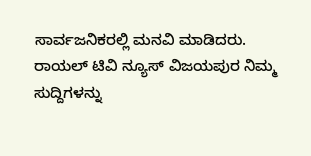ಸಾರ್ವಜನಿಕರಲ್ಲಿ ಮನವಿ ಮಾಡಿದರು.
ರಾಯಲ್ ಟಿವಿ ನ್ಯೂಸ್ ವಿಜಯಪುರ ನಿಮ್ಮ ಸುದ್ದಿಗಳನ್ನು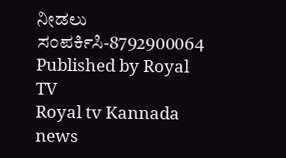ನೀಡಲು ಸಂಪರ್ಕಿಸಿ-8792900064
Published by Royal TV
Royal tv Kannada news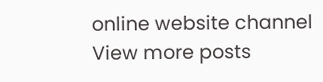online website channel
View more posts